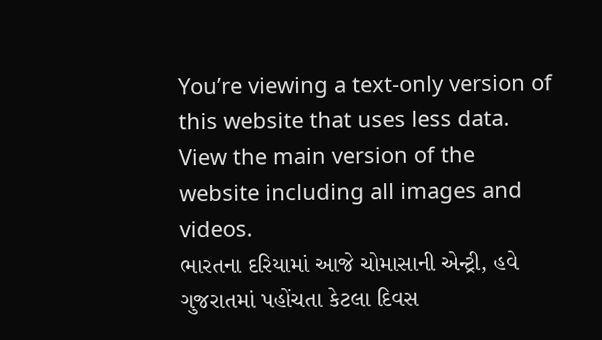You’re viewing a text-only version of this website that uses less data. View the main version of the website including all images and videos.
ભારતના દરિયામાં આજે ચોમાસાની એન્ટ્રી, હવે ગુજરાતમાં પહોંચતા કેટલા દિવસ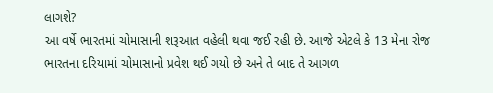લાગશે?
આ વર્ષે ભારતમાં ચોમાસાની શરૂઆત વહેલી થવા જઈ રહી છે. આજે એટલે કે 13 મેના રોજ ભારતના દરિયામાં ચોમાસાનો પ્રવેશ થઈ ગયો છે અને તે બાદ તે આગળ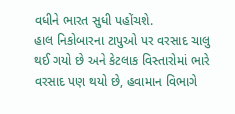વધીને ભારત સુધી પહોંચશે.
હાલ નિકોબારના ટાપુઓ પર વરસાદ ચાલુ થઈ ગયો છે અને કેટલાક વિસ્તારોમાં ભારે વરસાદ પણ થયો છે, હવામાન વિભાગે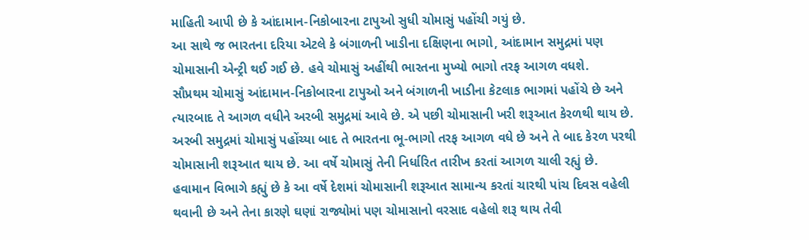માહિતી આપી છે કે આંદામાન-નિકોબારના ટાપુઓ સુધી ચોમાસું પહોંચી ગયું છે.
આ સાથે જ ભારતના દરિયા એટલે કે બંગાળની ખાડીના દક્ષિણના ભાગો, આંદામાન સમુદ્રમાં પણ ચોમાસાની એન્ટ્રી થઈ ગઈ છે. હવે ચોમાસું અહીંથી ભારતના મુખ્યો ભાગો તરફ આગળ વધશે.
સૌપ્રથમ ચોમાસું આંદામાન-નિકોબારના ટાપુઓ અને બંગાળની ખાડીના કેટલાક ભાગમાં પહોંચે છે અને ત્યારબાદ તે આગળ વધીને અરબી સમુદ્રમાં આવે છે. એ પછી ચોમાસાની ખરી શરૂઆત કેરળથી થાય છે.
અરબી સમુદ્રમાં ચોમાસું પહોંચ્યા બાદ તે ભારતના ભૂ-ભાગો તરફ આગળ વધે છે અને તે બાદ કેરળ પરથી ચોમાસાની શરૂઆત થાય છે. આ વર્ષે ચોમાસું તેની નિર્ધારિત તારીખ કરતાં આગળ ચાલી રહ્યું છે.
હવામાન વિભાગે કહ્યું છે કે આ વર્ષે દેશમાં ચોમાસાની શરૂઆત સામાન્ય કરતાં ચારથી પાંચ દિવસ વહેલી થવાની છે અને તેના કારણે ઘણાં રાજ્યોમાં પણ ચોમાસાનો વરસાદ વહેલો શરૂ થાય તેવી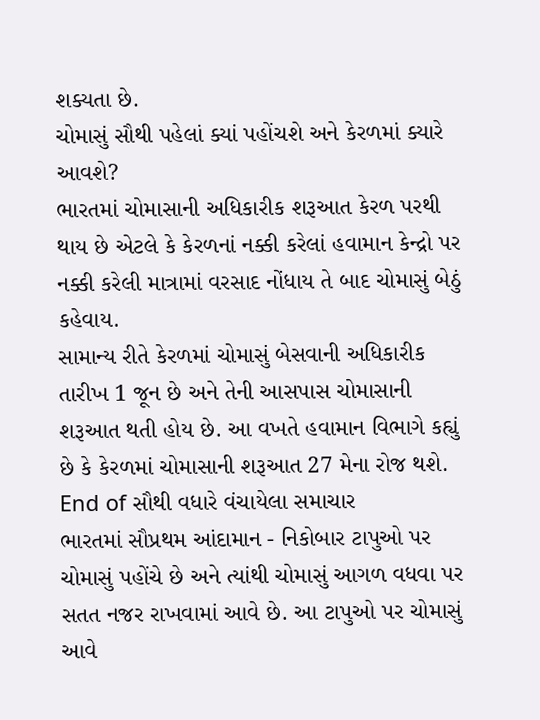શક્યતા છે.
ચોમાસું સૌથી પહેલાં ક્યાં પહોંચશે અને કેરળમાં ક્યારે આવશે?
ભારતમાં ચોમાસાની અધિકારીક શરૂઆત કેરળ પરથી થાય છે એટલે કે કેરળનાં નક્કી કરેલાં હવામાન કેન્દ્રો પર નક્કી કરેલી માત્રામાં વરસાદ નોંધાય તે બાદ ચોમાસું બેઠું કહેવાય.
સામાન્ય રીતે કેરળમાં ચોમાસું બેસવાની અધિકારીક તારીખ 1 જૂન છે અને તેની આસપાસ ચોમાસાની શરૂઆત થતી હોય છે. આ વખતે હવામાન વિભાગે કહ્યું છે કે કેરળમાં ચોમાસાની શરૂઆત 27 મેના રોજ થશે.
End of સૌથી વધારે વંચાયેલા સમાચાર
ભારતમાં સૌપ્રથમ આંદામાન - નિકોબાર ટાપુઓ પર ચોમાસું પહોંચે છે અને ત્યાંથી ચોમાસું આગળ વધવા પર સતત નજર રાખવામાં આવે છે. આ ટાપુઓ પર ચોમાસું આવે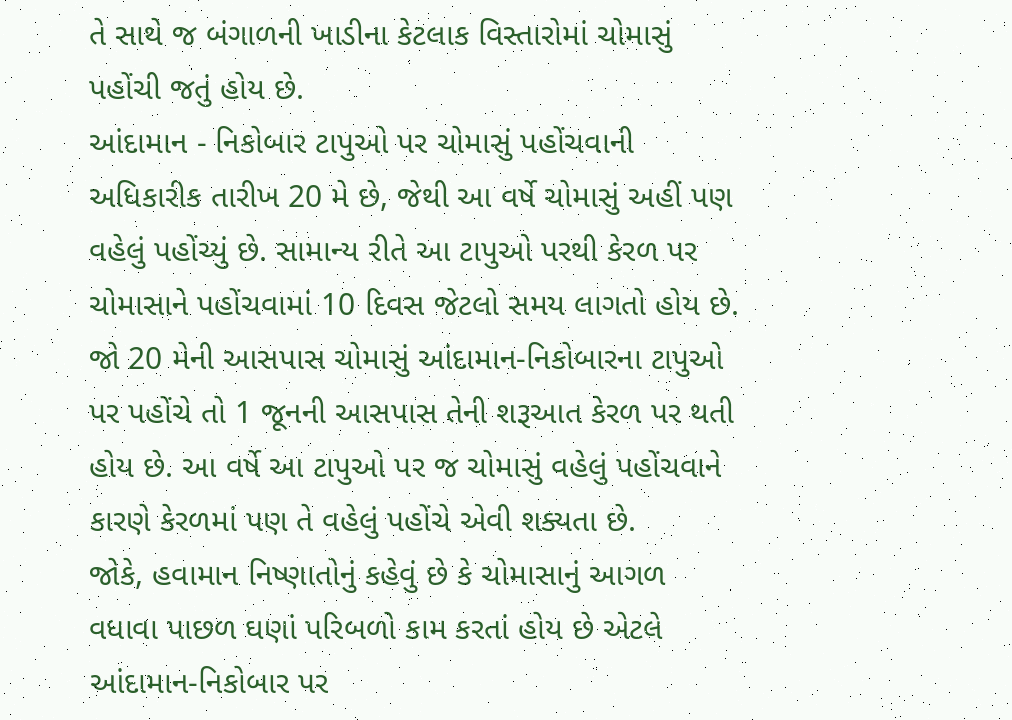તે સાથે જ બંગાળની ખાડીના કેટલાક વિસ્તારોમાં ચોમાસું પહોંચી જતું હોય છે.
આંદામાન - નિકોબાર ટાપુઓ પર ચોમાસું પહોંચવાની અધિકારીક તારીખ 20 મે છે, જેથી આ વર્ષે ચોમાસું અહીં પણ વહેલું પહોંચ્યું છે. સામાન્ય રીતે આ ટાપુઓ પરથી કેરળ પર ચોમાસાને પહોંચવામાં 10 દિવસ જેટલો સમય લાગતો હોય છે.
જો 20 મેની આસપાસ ચોમાસું આંદામાન-નિકોબારના ટાપુઓ પર પહોંચે તો 1 જૂનની આસપાસ તેની શરૂઆત કેરળ પર થતી હોય છે. આ વર્ષે આ ટાપુઓ પર જ ચોમાસું વહેલું પહોંચવાને કારણે કેરળમાં પણ તે વહેલું પહોંચે એવી શક્યતા છે.
જોકે, હવામાન નિષ્ણાતોનું કહેવું છે કે ચોમાસાનું આગળ વધાવા પાછળ ઘણાં પરિબળો કામ કરતાં હોય છે એટલે આંદામાન-નિકોબાર પર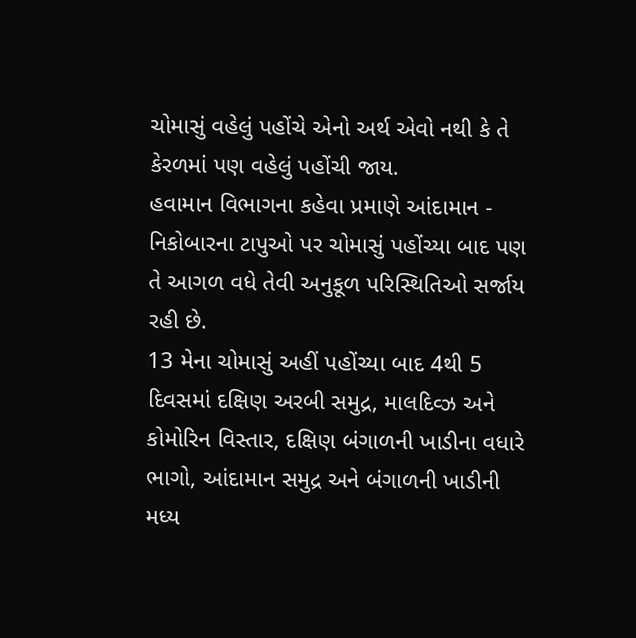ચોમાસું વહેલું પહોંચે એનો અર્થ એવો નથી કે તે કેરળમાં પણ વહેલું પહોંચી જાય.
હવામાન વિભાગના કહેવા પ્રમાણે આંદામાન - નિકોબારના ટાપુઓ પર ચોમાસું પહોંચ્યા બાદ પણ તે આગળ વધે તેવી અનુકૂળ પરિસ્થિતિઓ સર્જાય રહી છે.
13 મેના ચોમાસું અહીં પહોંચ્યા બાદ 4થી 5 દિવસમાં દક્ષિણ અરબી સમુદ્ર, માલદિવ્ઝ અને કોમોરિન વિસ્તાર, દક્ષિણ બંગાળની ખાડીના વધારે ભાગો, આંદામાન સમુદ્ર અને બંગાળની ખાડીની મધ્ય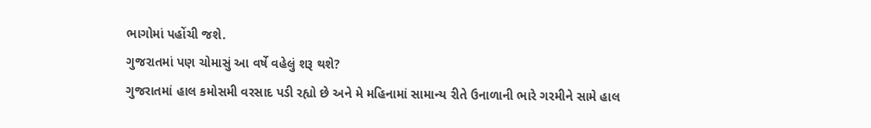ભાગોમાં પહોંચી જશે.
ગુજરાતમાં પણ ચોમાસું આ વર્ષે વહેલું શરૂ થશે?
ગુજરાતમાં હાલ કમોસમી વરસાદ પડી રહ્યો છે અને મે મહિનામાં સામાન્ય રીતે ઉનાળાની ભારે ગરમીને સામે હાલ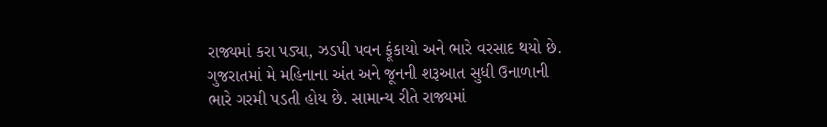રાજ્યમાં કરા પડ્યા, ઝડપી પવન ફૂંકાયો અને ભારે વરસાદ થયો છે.
ગુજરાતમાં મે મહિનાના અંત અને જૂનની શરૂઆત સુધી ઉનાળાની ભારે ગરમી પડતી હોય છે. સામાન્ય રીતે રાજ્યમાં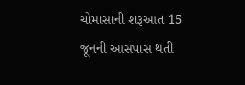ચોમાસાની શરૂઆત 15 જૂનની આસપાસ થતી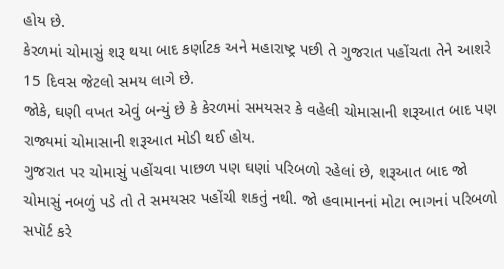હોય છે.
કેરળમાં ચોમાસું શરૂ થયા બાદ કર્ણાટક અને મહારાષ્ટ્ર પછી તે ગુજરાત પહોંચતા તેને આશરે 15 દિવસ જેટલો સમય લાગે છે.
જોકે, ઘણી વખત એવું બન્યું છે કે કેરળમાં સમયસર કે વહેલી ચોમાસાની શરૂઆત બાદ પણ રાજ્યમાં ચોમાસાની શરૂઆત મોડી થઈ હોય.
ગુજરાત પર ચોમાસું પહોંચવા પાછળ પણ ઘણાં પરિબળો રહેલાં છે, શરૂઆત બાદ જો ચોમાસું નબળું પડે તો તે સમયસર પહોંચી શકતું નથી. જો હવામાનનાં મોટા ભાગનાં પરિબળો સપૉર્ટ કરે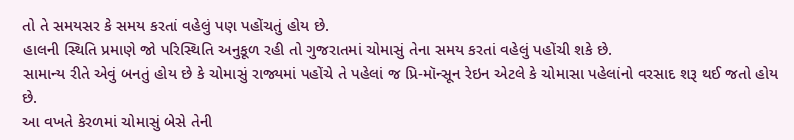તો તે સમયસર કે સમય કરતાં વહેલું પણ પહોંચતું હોય છે.
હાલની સ્થિતિ પ્રમાણે જો પરિસ્થિતિ અનુકૂળ રહી તો ગુજરાતમાં ચોમાસું તેના સમય કરતાં વહેલું પહોંચી શકે છે.
સામાન્ય રીતે એવું બનતું હોય છે કે ચોમાસું રાજ્યમાં પહોંચે તે પહેલાં જ પ્રિ-મૉન્સૂન રેઇન એટલે કે ચોમાસા પહેલાંનો વરસાદ શરૂ થઈ જતો હોય છે.
આ વખતે કેરળમાં ચોમાસું બેસે તેની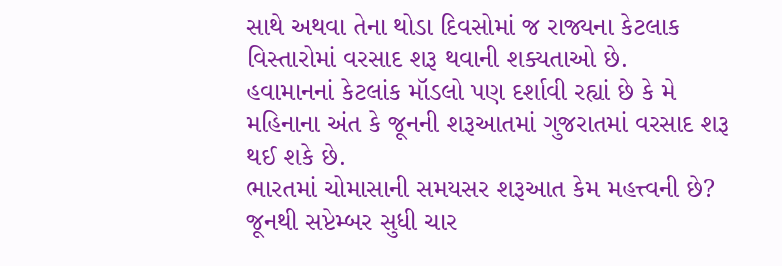સાથે અથવા તેના થોડા દિવસોમાં જ રાજ્યના કેટલાક વિસ્તારોમાં વરસાદ શરૂ થવાની શક્યતાઓ છે.
હવામાનનાં કેટલાંક મૉડલો પણ દર્શાવી રહ્યાં છે કે મે મહિનાના અંત કે જૂનની શરૂઆતમાં ગુજરાતમાં વરસાદ શરૂ થઈ શકે છે.
ભારતમાં ચોમાસાની સમયસર શરૂઆત કેમ મહત્ત્વની છે?
જૂનથી સપ્ટેમ્બર સુધી ચાર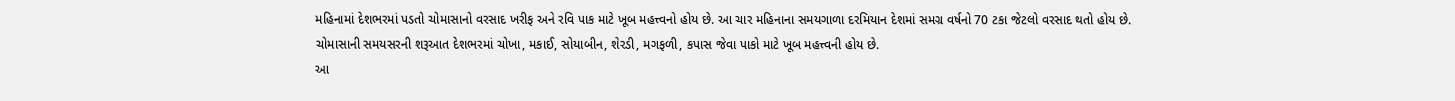મહિનામાં દેશભરમાં પડતો ચોમાસાનો વરસાદ ખરીફ અને રવિ પાક માટે ખૂબ મહત્ત્વનો હોય છે. આ ચાર મહિનાના સમયગાળા દરમિયાન દેશમાં સમગ્ર વર્ષનો 70 ટકા જેટલો વરસાદ થતો હોય છે.
ચોમાસાની સમયસરની શરૂઆત દેશભરમાં ચોખા, મકાઈ, સોયાબીન, શેરડી, મગફળી, કપાસ જેવા પાકો માટે ખૂબ મહત્ત્વની હોય છે.
આ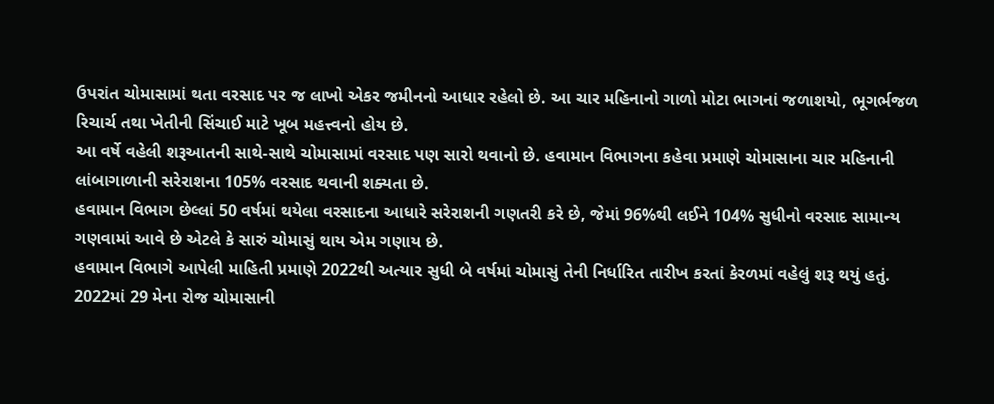ઉપરાંત ચોમાસામાં થતા વરસાદ પર જ લાખો એકર જમીનનો આધાર રહેલો છે. આ ચાર મહિનાનો ગાળો મોટા ભાગનાં જળાશયો, ભૂગર્ભજળ રિચાર્ચ તથા ખેતીની સિંચાઈ માટે ખૂબ મહત્ત્વનો હોય છે.
આ વર્ષે વહેલી શરૂઆતની સાથે-સાથે ચોમાસામાં વરસાદ પણ સારો થવાનો છે. હવામાન વિભાગના કહેવા પ્રમાણે ચોમાસાના ચાર મહિનાની લાંબાગાળાની સરેરાશના 105% વરસાદ થવાની શક્યતા છે.
હવામાન વિભાગ છેલ્લાં 50 વર્ષમાં થયેલા વરસાદના આધારે સરેરાશની ગણતરી કરે છે, જેમાં 96%થી લઈને 104% સુધીનો વરસાદ સામાન્ય ગણવામાં આવે છે એટલે કે સારું ચોમાસું થાય એમ ગણાય છે.
હવામાન વિભાગે આપેલી માહિતી પ્રમાણે 2022થી અત્યાર સુધી બે વર્ષમાં ચોમાસું તેની નિર્ધારિત તારીખ કરતાં કેરળમાં વહેલું શરૂ થયું હતું.
2022માં 29 મેના રોજ ચોમાસાની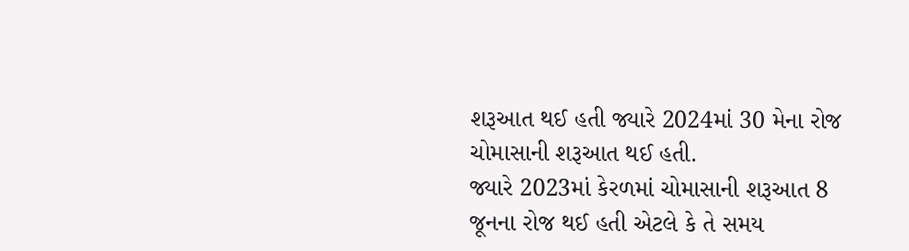શરૂઆત થઈ હતી જ્યારે 2024માં 30 મેના રોજ ચોમાસાની શરૂઆત થઈ હતી.
જ્યારે 2023માં કેરળમાં ચોમાસાની શરૂઆત 8 જૂનના રોજ થઈ હતી એટલે કે તે સમય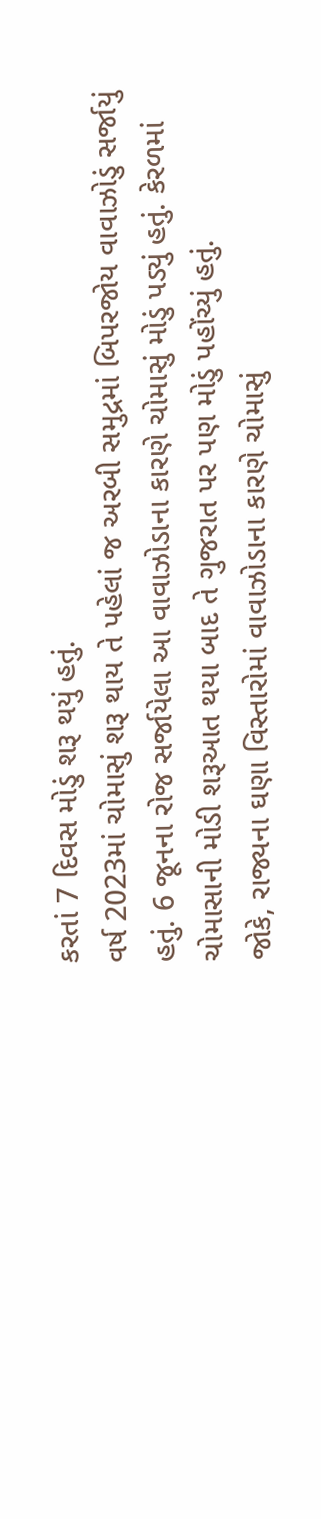કરતાં 7 દિવસ મોડું શરૂ થયું હતું.
વર્ષ 2023માં ચોમાસું શરૂ થાય તે પહેલાં જ અરબી સમુદ્રમાં બિપરજોય વાવાઝોડું સર્જાયું હતું. 6 જૂનના રોજ સર્જાયેલા આ વાવાઝોડાના કારણે ચોમાસું મોડું પડ્યું હતું. કેરળમાં ચોમાસાની મોડી શરૂઆત થયા બાદ તે ગુજરાત પર પણ મોડું પહોંચ્યું હતું.
જોકે, રાજ્યના ઘણા વિસ્તારોમાં વાવાઝોડાના કારણે ચોમાસું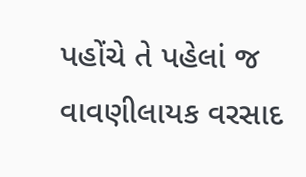પહોંચે તે પહેલાં જ વાવણીલાયક વરસાદ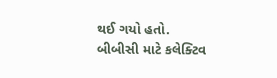થઈ ગયો હતો.
બીબીસી માટે કલેક્ટિવ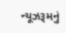ન્યૂઝરૂમનું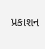પ્રકાશન